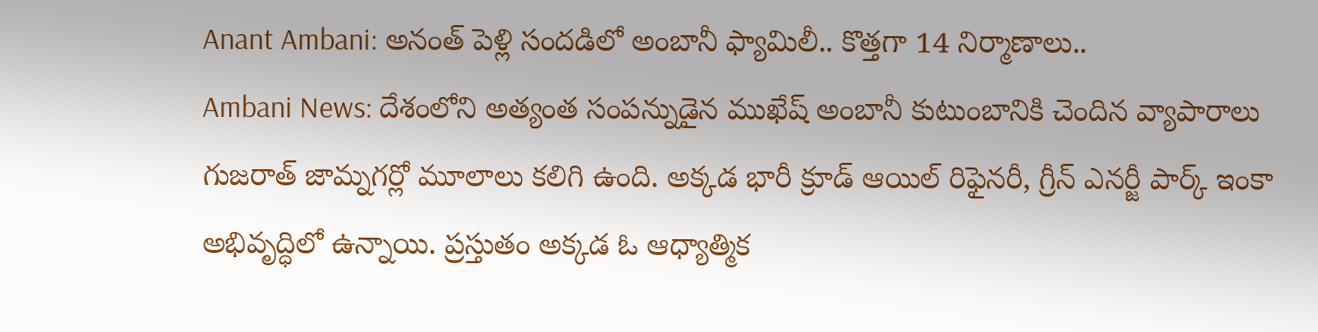Anant Ambani: అనంత్ పెళ్లి సందడిలో అంబానీ ఫ్యామిలీ.. కొత్తగా 14 నిర్మాణాలు..
Ambani News: దేశంలోని అత్యంత సంపన్నుడైన ముఖేష్ అంబానీ కుటుంబానికి చెందిన వ్యాపారాలు గుజరాత్ జామ్నగర్లో మూలాలు కలిగి ఉంది. అక్కడ భారీ క్రూడ్ ఆయిల్ రిఫైనరీ, గ్రీన్ ఎనర్జీ పార్క్ ఇంకా అభివృద్ధిలో ఉన్నాయి. ప్రస్తుతం అక్కడ ఓ ఆధ్యాత్మిక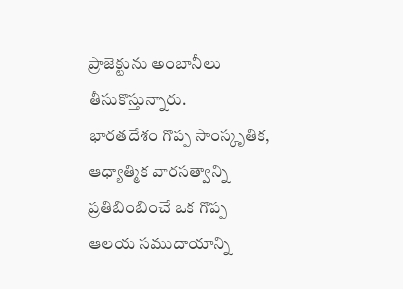ప్రాజెక్టును అంబానీలు తీసుకొస్తున్నారు.
భారతదేశం గొప్ప సాంస్కృతిక, ఆధ్యాత్మిక వారసత్వాన్ని ప్రతిబింబించే ఒక గొప్ప ఆలయ సముదాయాన్ని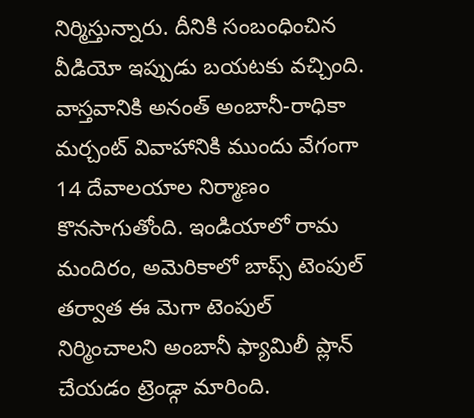నిర్మిస్తున్నారు. దీనికి సంబంధించిన వీడియో ఇప్పుడు బయటకు వచ్చింది. వాస్తవానికి అనంత్ అంబానీ-రాధికా మర్చంట్ వివాహానికి ముందు వేగంగా 14 దేవాలయాల నిర్మాణం కొనసాగుతోంది. ఇండియాలో రామ మందిరం, అమెరికాలో బాప్స్ టెంపుల్ తర్వాత ఈ మెగా టెంపుల్ నిర్మించాలని అంబానీ ఫ్యామిలీ ప్లాన్ చేయడం ట్రెండ్గా మారింది.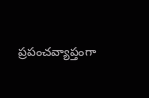ప్రపంచవ్యాప్తంగా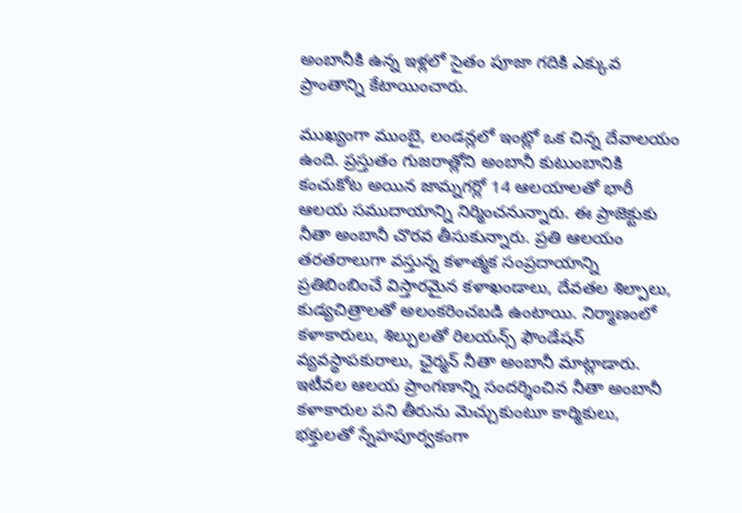అంబానీకి ఉన్న ఇళ్లలో సైతం పూజా గదికి ఎక్కువ ప్రాంతాన్ని కేటాయించారు.

ముఖ్యంగా ముంబై, లండన్లలో ఇంట్లో ఒక చిన్న దేవాలయం ఉంది. ప్రస్తుతం గుజరాత్లోని అంబానీ కుటుంబానికి కంచుకోట అయిన జామ్నగర్లో 14 ఆలయాలతో భారీ ఆలయ సముదాయాన్ని నిర్మించనున్నారు. ఈ ప్రాజెక్టుకు నీతా అంబానీ చొరవ తీసుకున్నారు. ప్రతి ఆలయం తరతరాలుగా వస్తున్న కళాత్మక సంప్రదాయాన్ని ప్రతిబింబించే విస్తారమైన కళాఖండాలు, దేవతల శిల్పాలు, కుడ్యచిత్రాలతో అలంకరించబడి ఉంటాయి. నిర్మాణంలో కళాకారులు, శిల్పులతో రిలయన్స్ ఫౌండేషన్ వ్యవస్థాపకురాలు, ఛైర్మన్ నీతా అంబానీ మాట్లాడారు.
ఇటీవల ఆలయ ప్రాంగణాన్ని సందర్శించిన నీతా అంబానీ కళాకారుల పని తీరును మెచ్చుకుంటూ కార్మికులు, భక్తులతో స్నేహపూర్వకంగా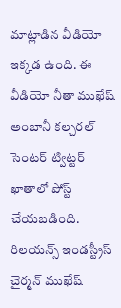మాట్లాడిన వీడియో ఇక్కడ ఉంది. ఈ వీడియో నీతా ముఖేష్ అంబానీ కల్చరల్ సెంటర్ ట్విట్టర్ ఖాతాలో పోస్ట్ చేయబడింది. రిలయన్స్ ఇండస్ట్రీస్ చైర్మన్ ముఖేష్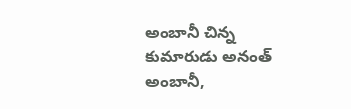అంబానీ చిన్న కుమారుడు అనంత్ అంబానీ,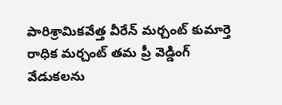పారిశ్రామికవేత్త వీరేన్ మర్చంట్ కుమార్తె రాధిక మర్చంట్ తమ ప్రీ వెడ్డింగ్ వేడుకలను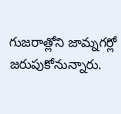గుజరాత్లోని జామ్నగర్లో జరుపుకోనున్నారు.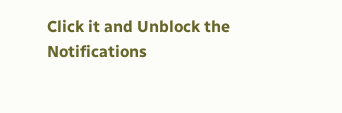Click it and Unblock the Notifications